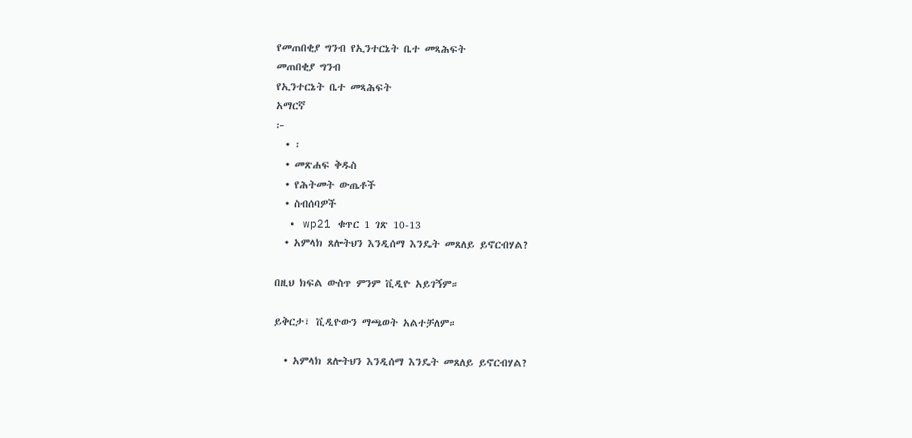የመጠበቂያ ግንብ የኢንተርኔት ቤተ መጻሕፍት
መጠበቂያ ግንብ
የኢንተርኔት ቤተ መጻሕፍት
አማርኛ
፦
  • ፡
  • መጽሐፍ ቅዱስ
  • የሕትመት ውጤቶች
  • ስብሰባዎች
  • wp21 ቁጥር 1 ገጽ 10-13
  • አምላክ ጸሎትህን እንዲሰማ እንዴት መጸለይ ይኖርብሃል?

በዚህ ክፍል ውስጥ ምንም ቪዲዮ አይገኝም።

ይቅርታ፣ ቪዲዮውን ማጫወት አልተቻለም።

  • አምላክ ጸሎትህን እንዲሰማ እንዴት መጸለይ ይኖርብሃል?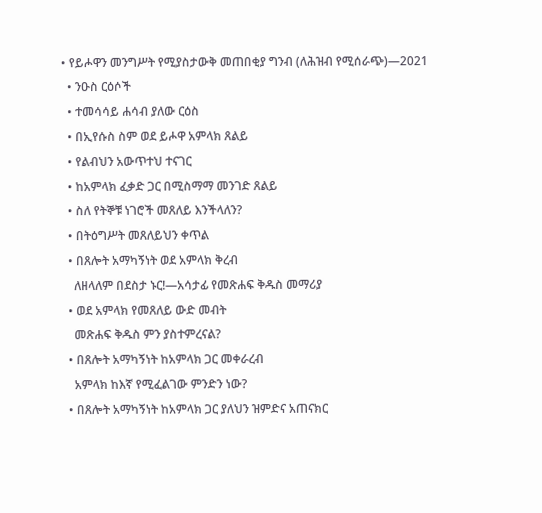• የይሖዋን መንግሥት የሚያስታውቅ መጠበቂያ ግንብ (ለሕዝብ የሚሰራጭ)—2021
  • ንዑስ ርዕሶች
  • ተመሳሳይ ሐሳብ ያለው ርዕስ
  • በኢየሱስ ስም ወደ ይሖዋ አምላክ ጸልይ
  • የልብህን አውጥተህ ተናገር
  • ከአምላክ ፈቃድ ጋር በሚስማማ መንገድ ጸልይ
  • ስለ የትኞቹ ነገሮች መጸለይ እንችላለን?
  • በትዕግሥት መጸለይህን ቀጥል
  • በጸሎት አማካኝነት ወደ አምላክ ቅረብ
    ለዘላለም በደስታ ኑር!—አሳታፊ የመጽሐፍ ቅዱስ መማሪያ
  • ወደ አምላክ የመጸለይ ውድ መብት
    መጽሐፍ ቅዱስ ምን ያስተምረናል?
  • በጸሎት አማካኝነት ከአምላክ ጋር መቀራረብ
    አምላክ ከእኛ የሚፈልገው ምንድን ነው?
  • በጸሎት አማካኝነት ከአምላክ ጋር ያለህን ዝምድና አጠናክር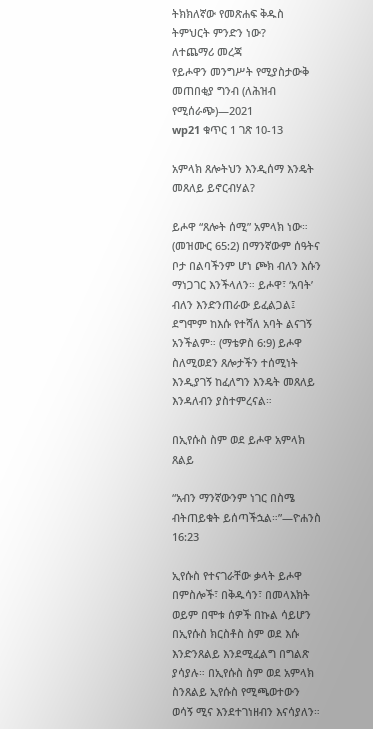ትክክለኛው የመጽሐፍ ቅዱስ ትምህርት ምንድን ነው?
ለተጨማሪ መረጃ
የይሖዋን መንግሥት የሚያስታውቅ መጠበቂያ ግንብ (ለሕዝብ የሚሰራጭ)—2021
wp21 ቁጥር 1 ገጽ 10-13

አምላክ ጸሎትህን እንዲሰማ እንዴት መጸለይ ይኖርብሃል?

ይሖዋ “ጸሎት ሰሚ” አምላክ ነው። (መዝሙር 65:2) በማንኛውም ሰዓትና ቦታ በልባችንም ሆነ ጮክ ብለን እሱን ማነጋገር እንችላለን። ይሖዋ፣ ‘አባት’ ብለን እንድንጠራው ይፈልጋል፤ ደግሞም ከእሱ የተሻለ አባት ልናገኝ አንችልም። (ማቴዎስ 6:9) ይሖዋ ስለሚወደን ጸሎታችን ተሰሚነት እንዲያገኝ ከፈለግን እንዴት መጸለይ እንዳለብን ያስተምረናል።

በኢየሱስ ስም ወደ ይሖዋ አምላክ ጸልይ

“አብን ማንኛውንም ነገር በስሜ ብትጠይቁት ይሰጣችኋል።”—ዮሐንስ 16:23

ኢየሱስ የተናገራቸው ቃላት ይሖዋ በምስሎች፣ በቅዱሳን፣ በመላእክት ወይም በሞቱ ሰዎች በኩል ሳይሆን በኢየሱስ ክርስቶስ ስም ወደ እሱ እንድንጸልይ እንደሚፈልግ በግልጽ ያሳያሉ። በኢየሱስ ስም ወደ አምላክ ስንጸልይ ኢየሱስ የሚጫወተውን ወሳኝ ሚና እንደተገነዘብን እናሳያለን።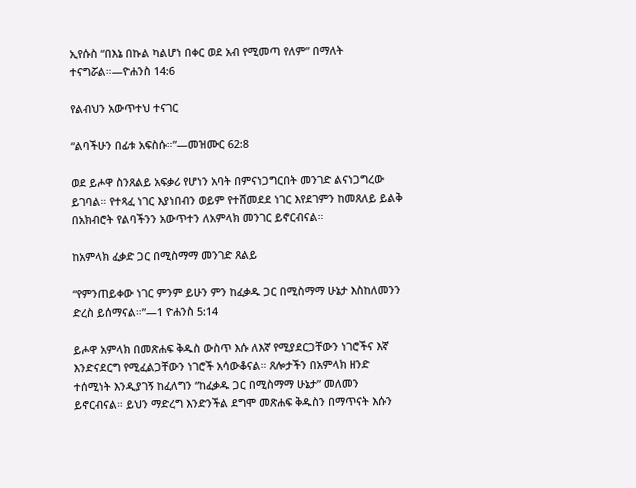ኢየሱስ “በእኔ በኩል ካልሆነ በቀር ወደ አብ የሚመጣ የለም” በማለት ተናግሯል።—ዮሐንስ 14:6

የልብህን አውጥተህ ተናገር

“ልባችሁን በፊቱ አፍስሱ።”—መዝሙር 62:8

ወደ ይሖዋ ስንጸልይ አፍቃሪ የሆነን አባት በምናነጋግርበት መንገድ ልናነጋግረው ይገባል። የተጻፈ ነገር እያነበብን ወይም የተሸመደደ ነገር እየደገምን ከመጸለይ ይልቅ በአክብሮት የልባችንን አውጥተን ለአምላክ መንገር ይኖርብናል።

ከአምላክ ፈቃድ ጋር በሚስማማ መንገድ ጸልይ

“የምንጠይቀው ነገር ምንም ይሁን ምን ከፈቃዱ ጋር በሚስማማ ሁኔታ እስከለመንን ድረስ ይሰማናል።”—1 ዮሐንስ 5:14

ይሖዋ አምላክ በመጽሐፍ ቅዱስ ውስጥ እሱ ለእኛ የሚያደርጋቸውን ነገሮችና እኛ እንድናደርግ የሚፈልጋቸውን ነገሮች አሳውቆናል። ጸሎታችን በአምላክ ዘንድ ተሰሚነት እንዲያገኝ ከፈለግን “ከፈቃዱ ጋር በሚስማማ ሁኔታ” መለመን ይኖርብናል። ይህን ማድረግ እንድንችል ደግሞ መጽሐፍ ቅዱስን በማጥናት እሱን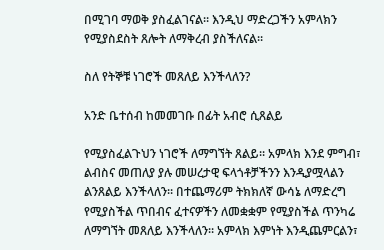በሚገባ ማወቅ ያስፈልገናል። እንዲህ ማድረጋችን አምላክን የሚያስደስት ጸሎት ለማቅረብ ያስችለናል።

ስለ የትኞቹ ነገሮች መጸለይ እንችላለን?

አንድ ቤተሰብ ከመመገቡ በፊት አብሮ ሲጸልይ

የሚያስፈልጉህን ነገሮች ለማግኘት ጸልይ። አምላክ እንደ ምግብ፣ ልብስና መጠለያ ያሉ መሠረታዊ ፍላጎቶቻችንን እንዲያሟላልን ልንጸልይ እንችላለን። በተጨማሪም ትክክለኛ ውሳኔ ለማድረግ የሚያስችል ጥበብና ፈተናዎችን ለመቋቋም የሚያስችል ጥንካሬ ለማግኘት መጸለይ እንችላለን። አምላክ እምነት እንዲጨምርልን፣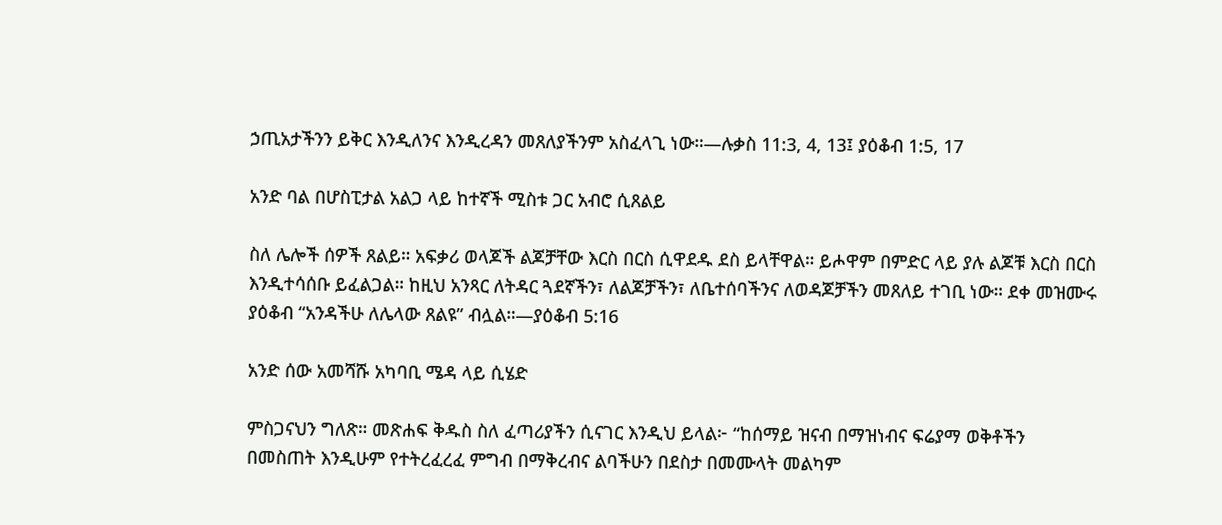ኃጢአታችንን ይቅር እንዲለንና እንዲረዳን መጸለያችንም አስፈላጊ ነው።—ሉቃስ 11:3, 4, 13፤ ያዕቆብ 1:5, 17

አንድ ባል በሆስፒታል አልጋ ላይ ከተኛች ሚስቱ ጋር አብሮ ሲጸልይ

ስለ ሌሎች ሰዎች ጸልይ። አፍቃሪ ወላጆች ልጆቻቸው እርስ በርስ ሲዋደዱ ደስ ይላቸዋል። ይሖዋም በምድር ላይ ያሉ ልጆቹ እርስ በርስ እንዲተሳሰቡ ይፈልጋል። ከዚህ አንጻር ለትዳር ጓደኛችን፣ ለልጆቻችን፣ ለቤተሰባችንና ለወዳጆቻችን መጸለይ ተገቢ ነው። ደቀ መዝሙሩ ያዕቆብ “አንዳችሁ ለሌላው ጸልዩ” ብሏል።—ያዕቆብ 5:16

አንድ ሰው አመሻሹ አካባቢ ሜዳ ላይ ሲሄድ

ምስጋናህን ግለጽ። መጽሐፍ ቅዱስ ስለ ፈጣሪያችን ሲናገር እንዲህ ይላል፦ “ከሰማይ ዝናብ በማዝነብና ፍሬያማ ወቅቶችን በመስጠት እንዲሁም የተትረፈረፈ ምግብ በማቅረብና ልባችሁን በደስታ በመሙላት መልካም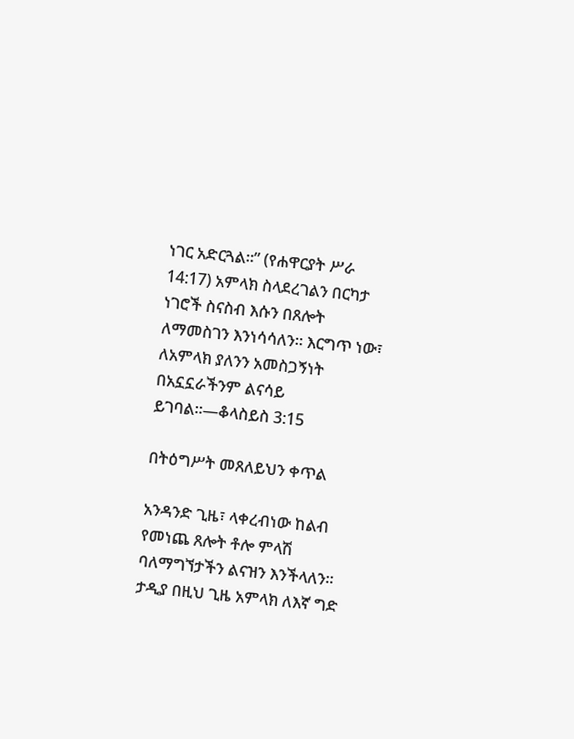ነገር አድርጓል።” (የሐዋርያት ሥራ 14:17) አምላክ ስላደረገልን በርካታ ነገሮች ስናስብ እሱን በጸሎት ለማመስገን እንነሳሳለን። እርግጥ ነው፣ ለአምላክ ያለንን አመስጋኝነት በአኗኗራችንም ልናሳይ ይገባል።—ቆላስይስ 3:15

በትዕግሥት መጸለይህን ቀጥል

አንዳንድ ጊዜ፣ ላቀረብነው ከልብ የመነጨ ጸሎት ቶሎ ምላሽ ባለማግኘታችን ልናዝን እንችላለን። ታዲያ በዚህ ጊዜ አምላክ ለእኛ ግድ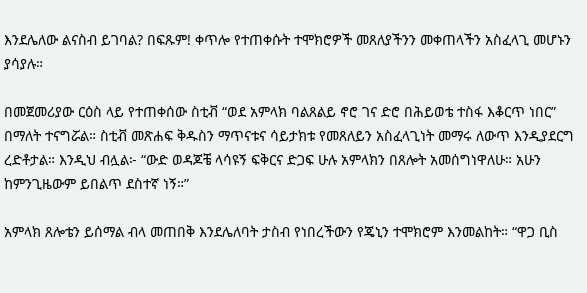እንደሌለው ልናስብ ይገባል? በፍጹም! ቀጥሎ የተጠቀሱት ተሞክሮዎች መጸለያችንን መቀጠላችን አስፈላጊ መሆኑን ያሳያሉ።

በመጀመሪያው ርዕስ ላይ የተጠቀሰው ስቲቭ “ወደ አምላክ ባልጸልይ ኖሮ ገና ድሮ በሕይወቴ ተስፋ እቆርጥ ነበር” በማለት ተናግሯል። ስቲቭ መጽሐፍ ቅዱስን ማጥናቱና ሳይታክቱ የመጸለይን አስፈላጊነት መማሩ ለውጥ እንዲያደርግ ረድቶታል። እንዲህ ብሏል፦ “ውድ ወዳጆቼ ላሳዩኝ ፍቅርና ድጋፍ ሁሉ አምላክን በጸሎት አመሰግነዋለሁ። አሁን ከምንጊዜውም ይበልጥ ደስተኛ ነኝ።”

አምላክ ጸሎቴን ይሰማል ብላ መጠበቅ እንደሌለባት ታስብ የነበረችውን የጄኒን ተሞክሮም እንመልከት። “ዋጋ ቢስ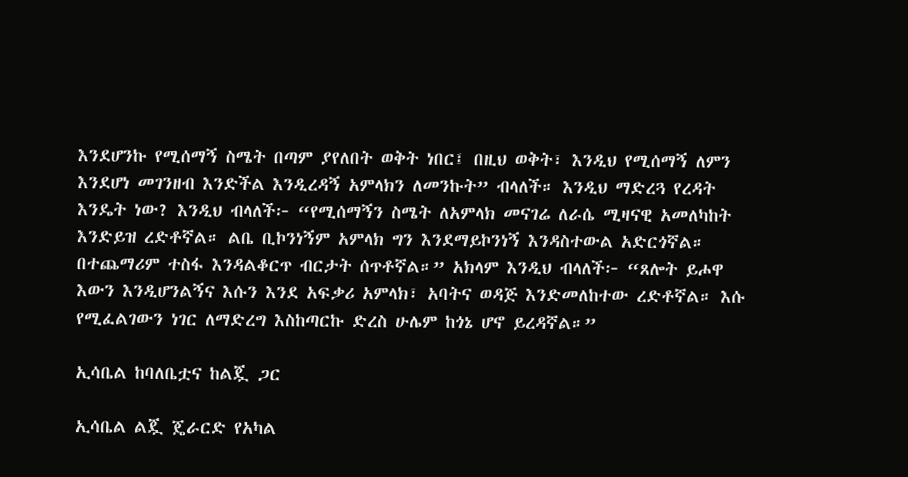እንደሆንኩ የሚሰማኝ ስሜት በጣም ያየለበት ወቅት ነበር፤ በዚህ ወቅት፣ እንዲህ የሚሰማኝ ለምን እንደሆነ መገንዘብ እንድችል እንዲረዳኝ አምላክን ለመንኩት” ብላለች። እንዲህ ማድረጓ የረዳት እንዴት ነው? እንዲህ ብላለች፦ “የሚሰማኝን ስሜት ለአምላክ መናገሬ ለራሴ ሚዛናዊ አመለካከት እንድይዝ ረድቶኛል። ልቤ ቢኮንነኝም አምላክ ግን እንደማይኮንነኝ እንዳስተውል አድርጎኛል። በተጨማሪም ተስፋ እንዳልቆርጥ ብርታት ሰጥቶኛል።” አክላም እንዲህ ብላለች፦ “ጸሎት ይሖዋ እውን እንዲሆንልኝና እሱን እንደ አፍቃሪ አምላክ፣ አባትና ወዳጅ እንድመለከተው ረድቶኛል። እሱ የሚፈልገውን ነገር ለማድረግ እስከጣርኩ ድረስ ሁሌም ከጎኔ ሆኖ ይረዳኛል።”

ኢሳቤል ከባለቤቷና ከልጇ ጋር

ኢሳቤል ልጇ ጄራርድ የአካል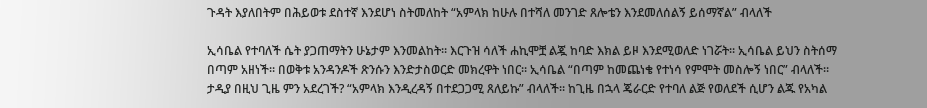ጉዳት እያለበትም በሕይወቱ ደስተኛ እንደሆነ ስትመለከት “አምላክ ከሁሉ በተሻለ መንገድ ጸሎቴን እንደመለሰልኝ ይሰማኛል” ብላለች

ኢሳቤል የተባለች ሴት ያጋጠማትን ሁኔታም እንመልከት። እርጉዝ ሳለች ሐኪሞቿ ልጇ ከባድ እክል ይዞ እንደሚወለድ ነገሯት። ኢሳቤል ይህን ስትሰማ በጣም አዘነች። በወቅቱ አንዳንዶች ጽንሱን እንድታስወርድ መክረዋት ነበር። ኢሳቤል “በጣም ከመጨነቄ የተነሳ የምሞት መስሎኝ ነበር” ብላለች። ታዲያ በዚህ ጊዜ ምን አደረገች? “አምላክ እንዲረዳኝ በተደጋጋሚ ጸለይኩ” ብላለች። ከጊዜ በኋላ ጄራርድ የተባለ ልጅ የወለደች ሲሆን ልጁ የአካል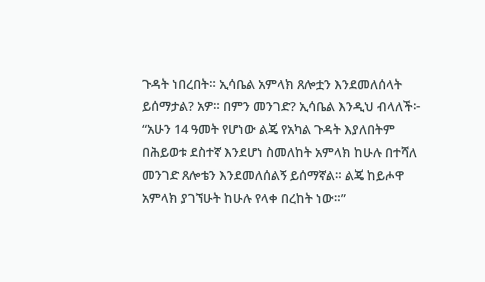ጉዳት ነበረበት። ኢሳቤል አምላክ ጸሎቷን እንደመለሰላት ይሰማታል? አዎ። በምን መንገድ? ኢሳቤል እንዲህ ብላለች፦ “አሁን 14 ዓመት የሆነው ልጄ የአካል ጉዳት እያለበትም በሕይወቱ ደስተኛ እንደሆነ ስመለከት አምላክ ከሁሉ በተሻለ መንገድ ጸሎቴን እንደመለሰልኝ ይሰማኛል። ልጄ ከይሖዋ አምላክ ያገኘሁት ከሁሉ የላቀ በረከት ነው።”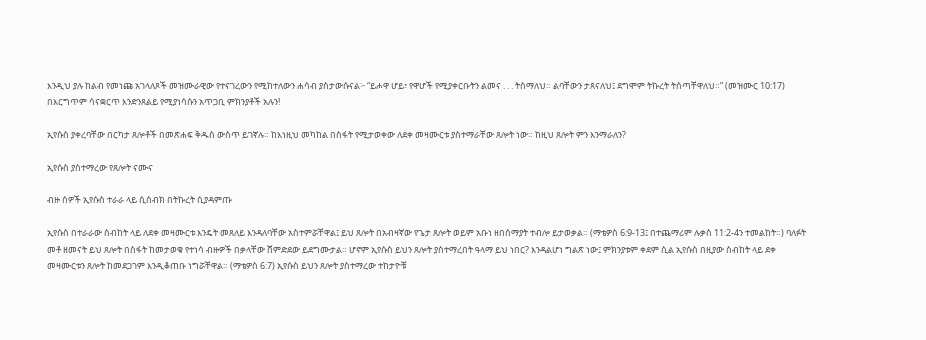እንዲህ ያሉ ከልብ የመነጩ አገላለጾች መዝሙራዊው የተናገረውን የሚከተለውን ሐሳብ ያስታውሱናል፦ “ይሖዋ ሆይ፣ የዋሆች የሚያቀርቡትን ልመና . . . ትሰማለህ። ልባቸውን ታጸናለህ፤ ደግሞም ትኩረት ትሰጣቸዋለህ።” (መዝሙር 10:17) በእርግጥም ሳናቋርጥ እንድንጸልይ የሚያነሳሱን አጥጋቢ ምክንያቶች አሉን!

ኢየሱስ ያቀረባቸው በርካታ ጸሎቶች በመጽሐፍ ቅዱስ ውስጥ ይገኛሉ። ከእነዚህ መካከል በስፋት የሚታወቀው ለደቀ መዛሙርቱ ያስተማራቸው ጸሎት ነው። ከዚህ ጸሎት ምን እንማራለን?

ኢየሱስ ያስተማረው የጸሎት ናሙና

ብዙ ሰዎች ኢየሱስ ተራራ ላይ ሲሰብክ በትኩረት ሲያዳምጡ

ኢየሱስ በተራራው ስብከት ላይ ለደቀ መዛሙርቱ እንዴት መጸለይ እንዳለባቸው አስተምሯቸዋል፤ ይህ ጸሎት በአብዛኛው የጌታ ጸሎት ወይም አቡነ ዘበሰማያት ተብሎ ይታወቃል። (ማቴዎስ 6:9-13፤ በተጨማሪም ሉቃስ 11:2-4ን ተመልከት።) ባለፉት መቶ ዘመናት ይህ ጸሎት በስፋት ከመታወቁ የተነሳ ብዙዎች በቃላቸው ሸምድደው ይደግሙታል። ሆኖም ኢየሱስ ይህን ጸሎት ያስተማረበት ዓላማ ይህ ነበር? እንዳልሆነ ግልጽ ነው፤ ምክንያቱም ቀደም ሲል ኢየሱስ በዚያው ስብከት ላይ ደቀ መዛሙርቱን ጸሎት ከመደጋገም እንዲቆጠቡ ነግሯቸዋል። (ማቴዎስ 6:7) ኢየሱስ ይህን ጸሎት ያስተማረው ተከታዮቹ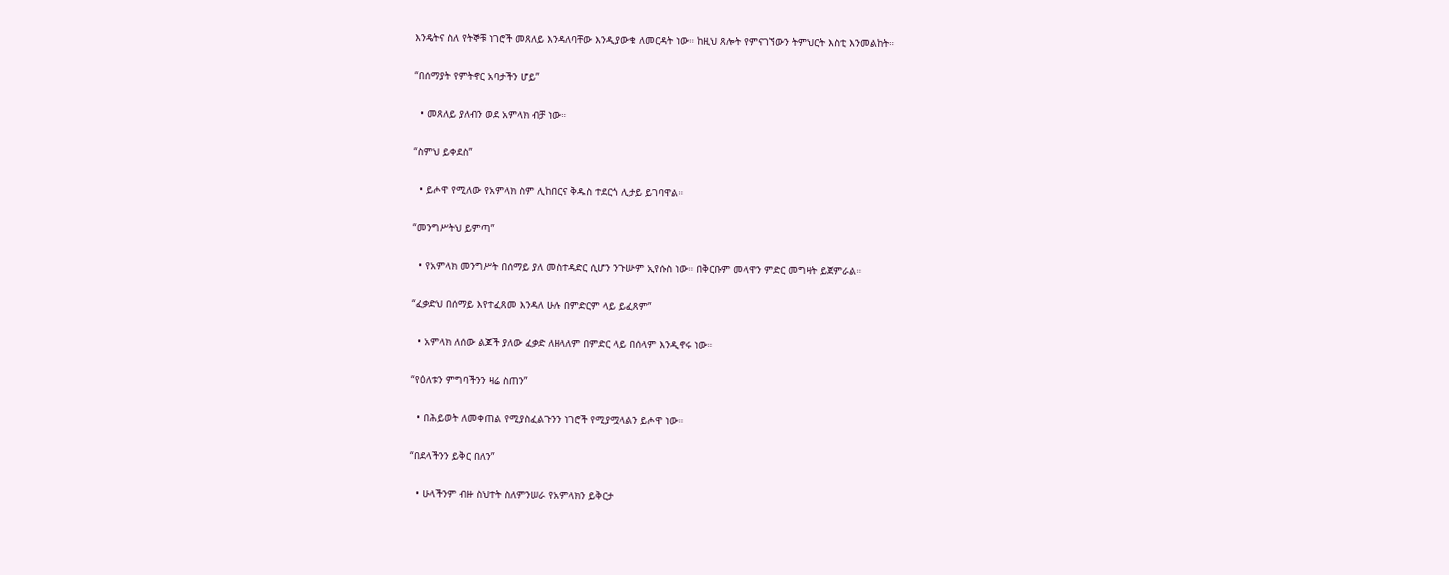እንዴትና ስለ የትኞቹ ነገሮች መጸለይ እንዳለባቸው እንዲያውቁ ለመርዳት ነው። ከዚህ ጸሎት የምናገኘውን ትምህርት እስቲ እንመልከት።

“በሰማያት የምትኖር አባታችን ሆይ”

  • መጸለይ ያለብን ወደ አምላክ ብቻ ነው።

“ስምህ ይቀደስ”

  • ይሖዋ የሚለው የአምላክ ስም ሊከበርና ቅዱስ ተደርጎ ሊታይ ይገባዋል።

“መንግሥትህ ይምጣ”

  • የአምላክ መንግሥት በሰማይ ያለ መስተዳድር ሲሆን ንጉሡም ኢየሱስ ነው። በቅርቡም መላዋን ምድር መግዛት ይጀምራል።

“ፈቃድህ በሰማይ እየተፈጸመ እንዳለ ሁሉ በምድርም ላይ ይፈጸም”

  • አምላክ ለሰው ልጆች ያለው ፈቃድ ለዘላለም በምድር ላይ በሰላም እንዲኖሩ ነው።

“የዕለቱን ምግባችንን ዛሬ ስጠን”

  • በሕይወት ለመቀጠል የሚያስፈልጉንን ነገሮች የሚያሟላልን ይሖዋ ነው።

“በደላችንን ይቅር በለን”

  • ሁላችንም ብዙ ስህተት ስለምንሠራ የአምላክን ይቅርታ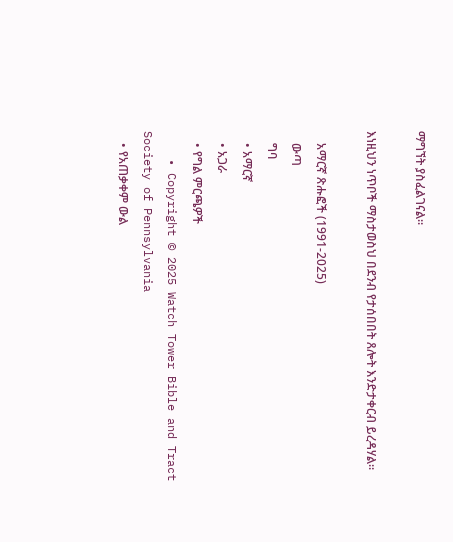ማግኘት ያስፈልገናል።

እነዚህን ነጥቦች ማስታወስህ በደንብ የታሰበበት ጸሎት እንድታቀርብ ይረዳሃል።

    አማርኛ ጽሑፎች (1991-2025)
    ውጣ
    ግባ
    • አማርኛ
    • አጋራ
    • የግል ምርጫዎች
    • Copyright © 2025 Watch Tower Bible and Tract Society of Pennsylvania
    • የአጠቃቀም ውል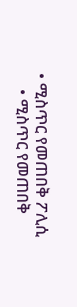• ሚስጥር የመጠበቅ ፖሊሲ
    • ሚስጥር የመጠበቅ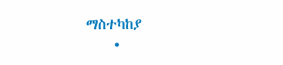ማስተካከያ
    •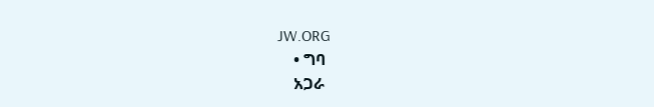JW.ORG
    • ግባ
    አጋራ